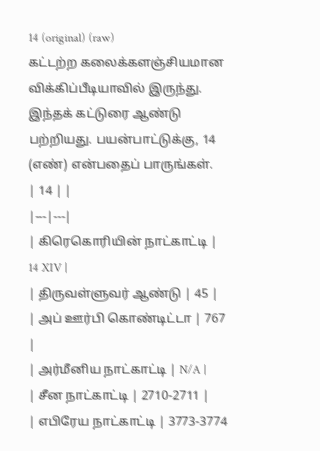14 (original) (raw)
கட்டற்ற கலைக்களஞ்சியமான விக்கிப்பீடியாவில் இருந்து.
இந்தக் கட்டுரை ஆண்டு பற்றியது. பயன்பாட்டுக்கு, 14 (எண்) என்பதைப் பாருங்கள்.
| 14 | |
|---|---|
| கிரெகொரியின் நாட்காட்டி | 14 XIV |
| திருவள்ளுவர் ஆண்டு | 45 |
| அப் ஊர்பி கொண்டிட்டா | 767 |
| அர்மீனிய நாட்காட்டி | N/A |
| சீன நாட்காட்டி | 2710-2711 |
| எபிரேய நாட்காட்டி | 3773-3774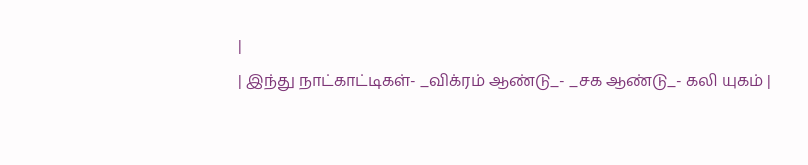|
| இந்து நாட்காட்டிகள்- _விக்ரம் ஆண்டு_- _சக ஆண்டு_- கலி யுகம் |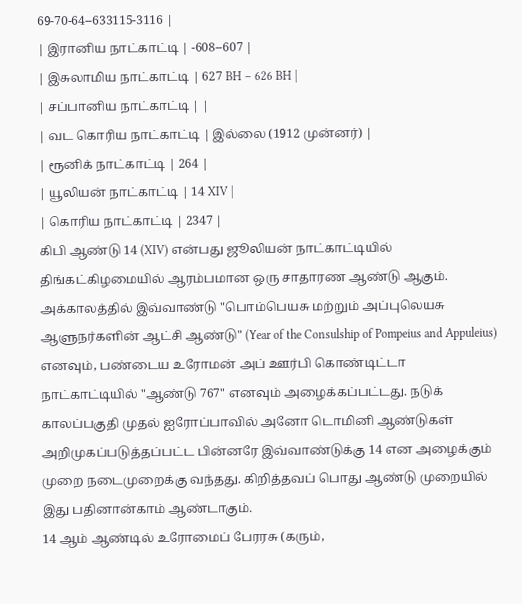69-70-64--633115-3116 |
| இரானிய நாட்காட்டி | -608--607 |
| இசுலாமிய நாட்காட்டி | 627 BH – 626 BH |
| சப்பானிய நாட்காட்டி | |
| வட கொரிய நாட்காட்டி | இல்லை (1912 முன்னர்) |
| ரூனிக் நாட்காட்டி | 264 |
| யூலியன் நாட்காட்டி | 14 XIV |
| கொரிய நாட்காட்டி | 2347 |
கிபி ஆண்டு 14 (XIV) என்பது ஜூலியன் நாட்காட்டியில் திங்கட்கிழமையில் ஆரம்பமான ஒரு சாதாரண ஆண்டு ஆகும். அக்காலத்தில் இவ்வாண்டு "பொம்பெயசு மற்றும் அப்புலெயசு ஆளுநர்களின் ஆட்சி ஆண்டு" (Year of the Consulship of Pompeius and Appuleius) எனவும், பண்டைய உரோமன் அப் ஊர்பி கொண்டிட்டா நாட்காட்டியில் "ஆண்டு 767" எனவும் அழைக்கப்பட்டது. நடுக் காலப்பகுதி முதல் ஐரோப்பாவில் அனோ டொமினி ஆண்டுகள் அறிமுகப்படுத்தப்பட்ட பின்னரே இவ்வாண்டுக்கு 14 என அழைக்கும் முறை நடைமுறைக்கு வந்தது. கிறித்தவப் பொது ஆண்டு முறையில் இது பதினான்காம் ஆண்டாகும்.
14 ஆம் ஆண்டில் உரோமைப் பேரரசு (கரும்,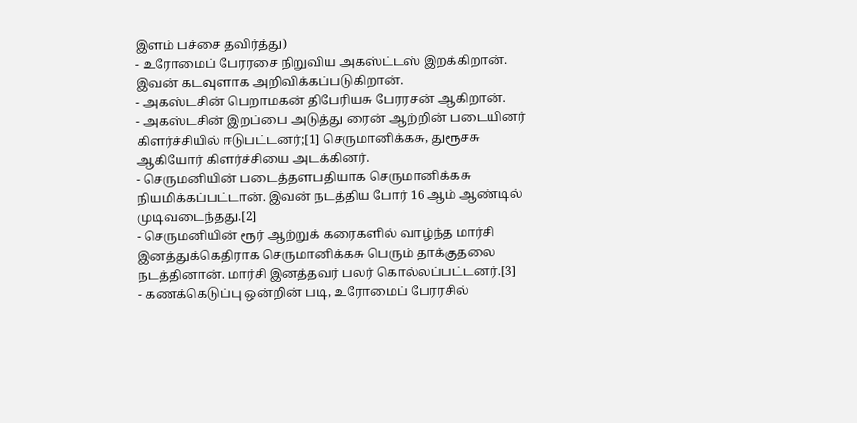இளம் பச்சை தவிர்த்து)
- உரோமைப் பேரரசை நிறுவிய அகஸ்ட்டஸ் இறக்கிறான். இவன் கடவுளாக அறிவிக்கப்படுகிறான்.
- அகஸ்டசின் பெறாமகன் திபேரியசு பேரரசன் ஆகிறான்.
- அகஸ்டசின் இறப்பை அடுத்து ரைன் ஆற்றின் படையினர் கிளர்ச்சியில் ஈடுபட்டனர்;[1] செருமானிக்கசு, துரூசசு ஆகியோர் கிளர்ச்சியை அடக்கினர்.
- செருமனியின் படைத்தளபதியாக செருமானிக்கசு நியமிக்கப்பட்டான். இவன் நடத்திய போர் 16 ஆம் ஆண்டில் முடிவடைந்தது.[2]
- செருமனியின் ரூர் ஆற்றுக் கரைகளில் வாழ்ந்த மார்சி இனத்துக்கெதிராக செருமானிக்கசு பெரும் தாக்குதலை நடத்தினான். மார்சி இனத்தவர் பலர் கொல்லப்பட்டனர்.[3]
- கணக்கெடுப்பு ஒன்றின் படி, உரோமைப் பேரரசில்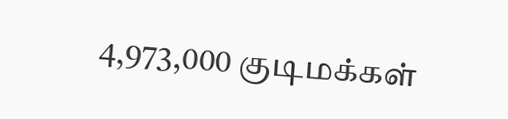4,973,000 குடிமக்கள்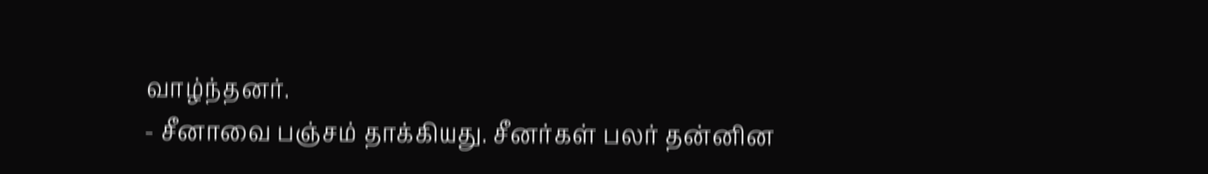வாழ்ந்தனர்.
- சீனாவை பஞ்சம் தாக்கியது. சீனர்கள் பலர் தன்னின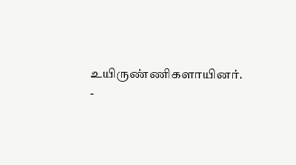உயிருண்ணிகளாயினர்.
-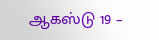ஆகஸ்டு 19 –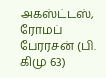அகஸ்ட்டஸ், ரோமப் பேரரசன் (பி. கிமு 63)